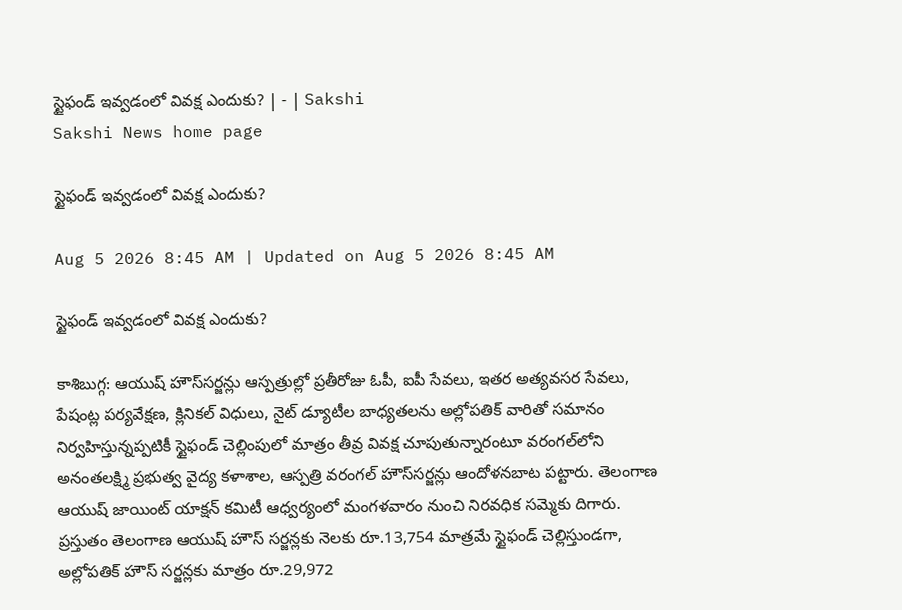స్టైఫండ్‌ ఇవ్వడంలో వివక్ష ఎందుకు? | - | Sakshi
Sakshi News home page

స్టైఫండ్‌ ఇవ్వడంలో వివక్ష ఎందుకు?

Aug 5 2026 8:45 AM | Updated on Aug 5 2026 8:45 AM

స్టైఫండ్‌ ఇవ్వడంలో వివక్ష ఎందుకు?

కాశిబుగ్గ: ఆయుష్‌ హౌస్‌సర్జన్లు ఆస్పత్రుల్లో ప్రతీరోజు ఓపీ, ఐపీ సేవలు, ఇతర అత్యవసర సేవలు, పేషంట్ల పర్యవేక్షణ, క్లినికల్‌ విధులు, నైట్‌ డ్యూటీల బాధ్యతలను అల్లోపతిక్‌ వారితో సమానం నిర్వహిస్తున్నప్పటికీ స్టైఫండ్‌ చెల్లింపులో మాత్రం తీవ్ర వివక్ష చూపుతున్నారంటూ వరంగల్‌లోని అనంతలక్ష్మి ప్రభుత్వ వైద్య కళాశాల, ఆస్పత్రి వరంగల్‌ హౌస్‌సర్జన్లు ఆందోళనబాట పట్టారు. తెలంగాణ ఆయుష్‌ జాయింట్‌ యాక్షన్‌ కమిటీ ఆధ్వర్యంలో మంగళవారం నుంచి నిరవధిక సమ్మెకు దిగారు. ప్రస్తుతం తెలంగాణ ఆయుష్‌ హౌస్‌ సర్జన్లకు నెలకు రూ.13,754 మాత్రమే స్టైఫండ్‌ చెల్లిస్తుండగా, అల్లోపతిక్‌ హౌస్‌ సర్జన్లకు మాత్రం రూ.29,972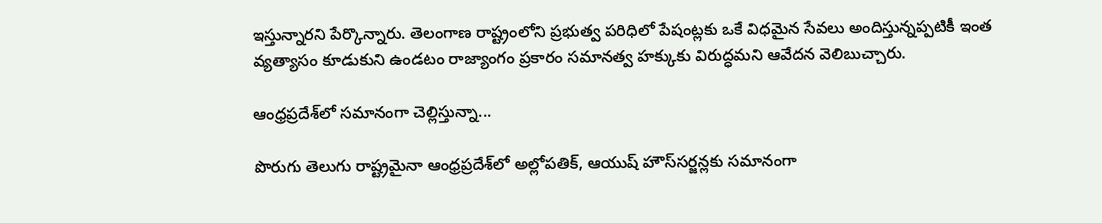ఇస్తున్నారని పేర్కొన్నారు. తెలంగాణ రాష్ట్రంలోని ప్రభుత్వ పరిధిలో పేషంట్లకు ఒకే విధమైన సేవలు అందిస్తున్నప్పటికీ ఇంత వ్యత్యాసం కూడుకుని ఉండటం రాజ్యాంగం ప్రకారం సమానత్వ హక్కుకు విరుద్ధమని ఆవేదన వెలిబుచ్చారు.

ఆంధ్రప్రదేశ్‌లో సమానంగా చెల్లిస్తున్నా...

పొరుగు తెలుగు రాష్ట్రమైనా ఆంధ్రప్రదేశ్‌లో అల్లోపతిక్‌, ఆయుష్‌ హౌస్‌సర్జన్లకు సమానంగా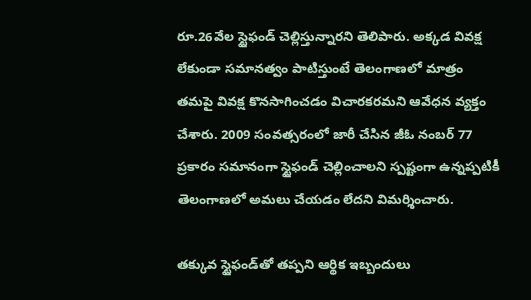రూ.26వేల స్టైఫండ్‌ చెల్లిస్తున్నారని తెలిపారు. అక్కడ వివక్ష లేకుండా సమానత్వం పాటిస్తుంటే తెలంగాణలో మాత్రం తమపై వివక్ష కొనసాగించడం విచారకరమని ఆవేధన వ్యక్తం చేశారు. 2009 సంవత్సరంలో జారీ చేసిన జీఓ నంబర్‌ 77 ప్రకారం సమానంగా స్టైఫండ్‌ చెల్లించాలని స్పష్టంగా ఉన్నప్పటికీ తెలంగాణలో అమలు చేయడం లేదని విమర్శించారు.

తక్కువ స్టైఫండ్‌తో తప్పని ఆర్థిక ఇబ్బందులు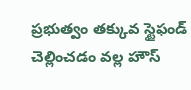ప్రభుత్వం తక్కువ స్టైఫండ్‌ చెల్లించడం వల్ల హౌస్‌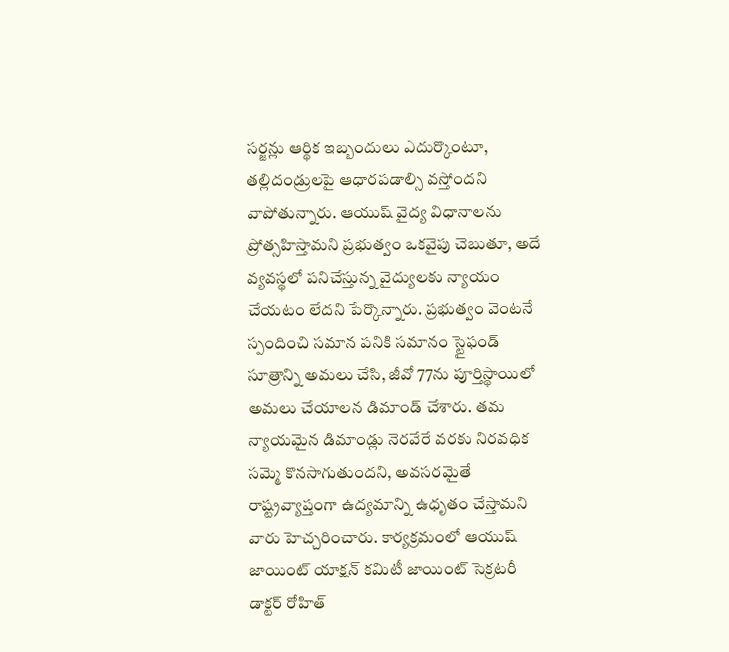సర్జన్లు ఆర్థిక ఇబ్బందులు ఎదుర్కొంటూ, తల్లిదండ్రులపై ఆధారపడాల్సి వస్తోందని వాపోతున్నారు. ఆయుష్‌ వైద్య విధానాలను ప్రోత్సహిస్తామని ప్రభుత్వం ఒకవైపు చెబుతూ, అదే వ్యవస్థలో పనిచేస్తున్న వైద్యులకు న్యాయం చేయటం లేదని పేర్కొన్నారు. ప్రభుత్వం వెంటనే స్పందించి సమాన పనికి సమానం స్టైఫండ్‌ సూత్రాన్ని అమలు చేసి, జీవో 77ను పూర్తిస్థాయిలో అమలు చేయాలన డిమాండ్‌ చేశారు. తమ న్యాయమైన డిమాండ్లు నెరవేరే వరకు నిరవధిక సమ్మె కొనసాగుతుందని, అవసరమైతే రాష్ట్రవ్యాప్తంగా ఉద్యమాన్ని ఉధృతం చేస్తామని వారు హెచ్చరించారు. కార్యక్రమంలో ఆయుష్‌ జాయింట్‌ యాక్షన్‌ కమిటీ జాయింట్‌ సెక్రటరీ డాక్టర్‌ రోహిత్‌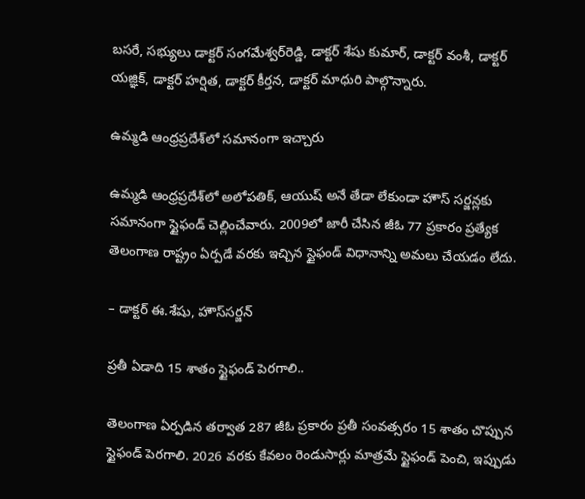బసరే, సభ్యులు డాక్టర్‌ సంగమేశ్వర్‌రెడ్డి, డాక్టర్‌ శేషు కుమార్‌, డాక్టర్‌ వంశీ, డాక్టర్‌ యజ్ఞిక్‌, డాక్టర్‌ హర్షిత, డాక్టర్‌ కీర్తన, డాక్టర్‌ మాధురి పాల్గొన్నారు.

ఉమ్మడి ఆంధ్రప్రదేశ్‌లో సమానంగా ఇచ్చారు

ఉమ్మడి ఆంధ్రప్రదేశ్‌లో అలోపతిక్‌, ఆయుష్‌ అనే తేడా లేకుండా హౌస్‌ సర్జన్లకు సమానంగా స్టైఫండ్‌ చెల్లించేవారు. 2009లో జారీ చేసిన జీఓ 77 ప్రకారం ప్రత్యేక తెలంగాణ రాష్ట్రం ఏర్పడే వరకు ఇచ్చిన స్టైఫండ్‌ విధానాన్ని అమలు చేయడం లేదు.

– డాక్టర్‌ ఈ.శేషు, హౌస్‌సర్జన్‌

ప్రతీ ఏడాది 15 శాతం స్టైఫండ్‌ పెరగాలి..

తెలంగాణ ఏర్పడిన తర్వాత 287 జీఓ ప్రకారం ప్రతీ సంవత్సరం 15 శాతం చొప్పున స్టైఫండ్‌ పెరగాలి. 2026 వరకు కేవలం రెండుసార్లు మాత్రమే స్టైఫండ్‌ పెంచి, ఇప్పుడు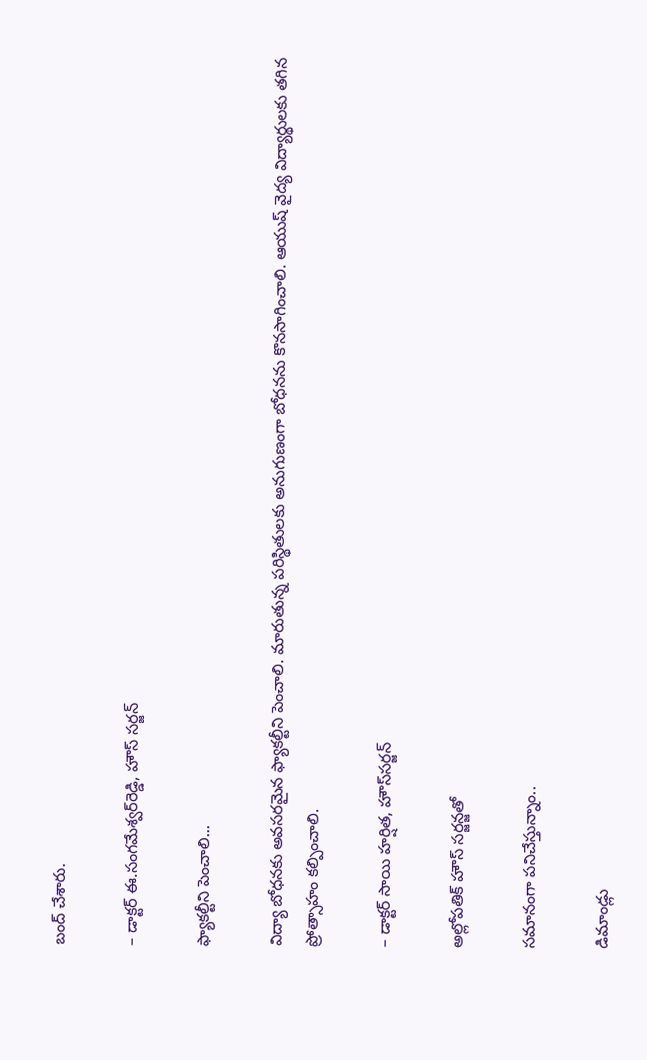బంద్‌ చేశారు.

– డాక్టర్‌ ఈ.సంగమేశ్వర్‌రెడ్డి, హౌస్‌ సర్జన్‌

ఫ్యాకల్టీని పెంచాలి...

విద్యా బోధనకు అవసరమైన ఫ్యాకల్టీని పెంచాలి. మారుతున్న పరిస్థితులకు అనుగుణంగా బోధనను కొనసాగించాలి. ఆయుష్‌ వైద్య విద్యార్థులకు తగిన ప్రోత్సాహం కల్పించాలి.

– డాక్టర్‌ సాయి హర్షిత, హౌస్‌సర్జన్‌

అల్లోపతిక్‌ హౌస్‌ సర్జన్జతో

సమానంగా పనిచేస్తున్నాం..

డిమాండ్లు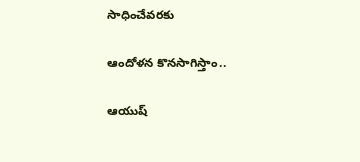సాధించేవరకు

ఆందోళన కొనసాగిస్తాం..

ఆయుష్‌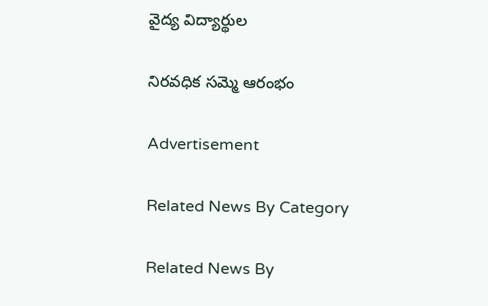వైద్య విద్యార్థుల

నిరవధిక సమ్మె ఆరంభం

Advertisement

Related News By Category

Related News By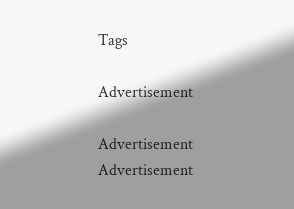Tags

Advertisement

Advertisement
Advertisement